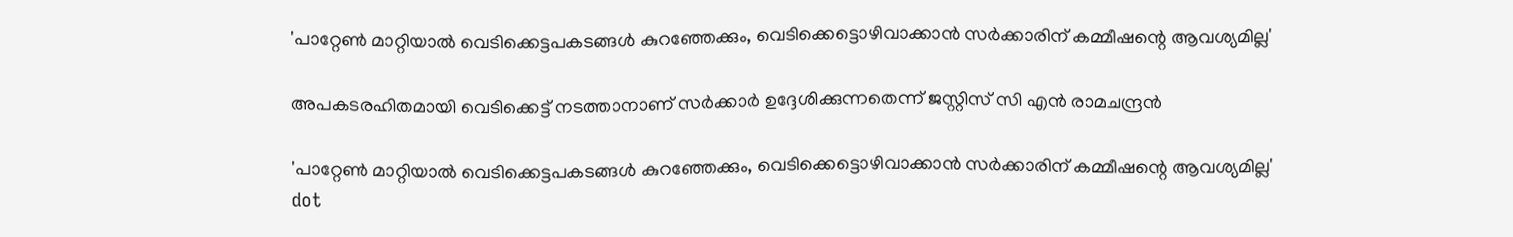'പാറ്റേണ്‍ മാറ്റിയാൽ വെടിക്കെട്ടപകടങ്ങൾ കുറഞ്ഞേക്കും, വെടിക്കെട്ടൊഴിവാക്കാൻ സർക്കാരിന് കമ്മീഷന്റെ ആവശ്യമില്ല'

അപകടരഹിതമായി വെടിക്കെട്ട് നടത്താനാണ് സര്‍ക്കാര്‍ ഉദ്ദേശിക്കുന്നതെന്ന് ജസ്റ്റിസ് സി എന്‍ രാമചന്ദ്രന്‍

'പാറ്റേണ്‍ മാറ്റിയാൽ വെടിക്കെട്ടപകടങ്ങൾ കുറഞ്ഞേക്കും, വെടിക്കെട്ടൊഴിവാക്കാൻ സർക്കാരിന് കമ്മീഷന്റെ ആവശ്യമില്ല'
dot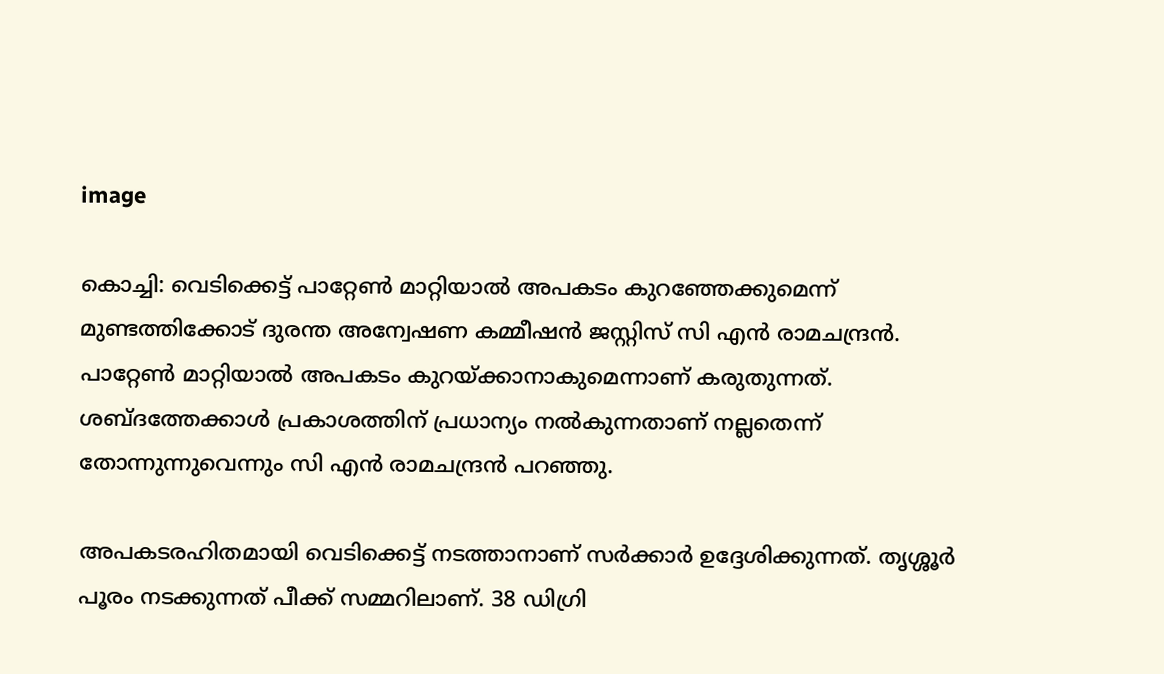image

കൊച്ചി: വെടിക്കെട്ട് പാറ്റേണ്‍ മാറ്റിയാല്‍ അപകടം കുറഞ്ഞേക്കുമെന്ന് മുണ്ടത്തിക്കോട് ദുരന്ത അന്വേഷണ കമ്മീഷന്‍ ജസ്റ്റിസ് സി എന്‍ രാമചന്ദ്രന്‍. പാറ്റേണ്‍ മാറ്റിയാല്‍ അപകടം കുറയ്ക്കാനാകുമെന്നാണ് കരുതുന്നത്. ശബ്ദത്തേക്കാള്‍ പ്രകാശത്തിന് പ്രധാന്യം നല്‍കുന്നതാണ് നല്ലതെന്ന് തോന്നുന്നുവെന്നും സി എന്‍ രാമചന്ദ്രന്‍ പറഞ്ഞു.

അപകടരഹിതമായി വെടിക്കെട്ട് നടത്താനാണ് സര്‍ക്കാര്‍ ഉദ്ദേശിക്കുന്നത്. തൃശ്ശൂര്‍ പൂരം നടക്കുന്നത് പീക്ക് സമ്മറിലാണ്. 38 ഡിഗ്രി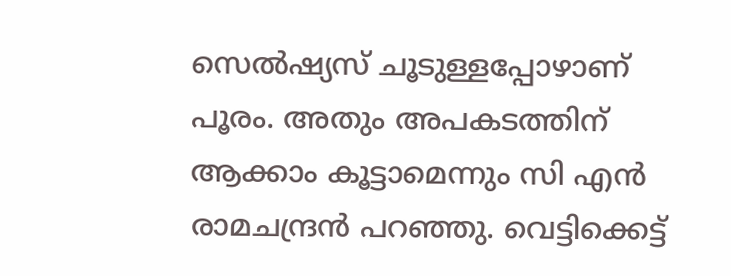സെല്‍ഷ്യസ് ചൂടുള്ളപ്പോഴാണ് പൂരം. അതും അപകടത്തിന് ആക്കാം കൂട്ടാമെന്നും സി എന്‍ രാമചന്ദ്രന്‍ പറഞ്ഞു. വെട്ടിക്കെട്ട്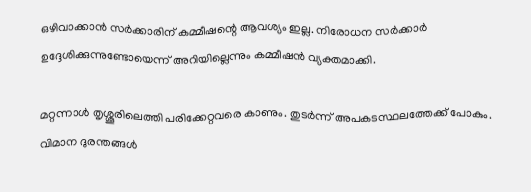ഒഴിവാക്കാന്‍ സര്‍ക്കാരിന് കമ്മീഷന്റെ ആവശ്യം ഇല്ല. നിരോധന സര്‍ക്കാര്‍ ഉദ്ദേശിക്കുന്നുണ്ടോയെന്ന് അറിയില്ലെന്നും കമ്മീഷന്‍ വ്യക്തമാക്കി.

മറ്റന്നാള്‍ തൃശ്ശൂരിലെത്തി പരിക്കേറ്റവരെ കാണും. തുടര്‍ന്ന് അപകടസ്ഥലത്തേക്ക് പോകും. വിമാന ദുരന്തങ്ങള്‍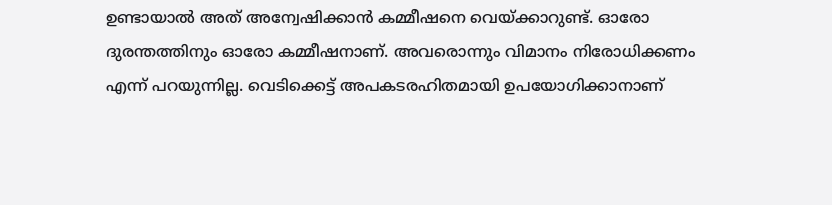ഉണ്ടായാല്‍ അത് അന്വേഷിക്കാന്‍ കമ്മീഷനെ വെയ്ക്കാറുണ്ട്. ഓരോ ദുരന്തത്തിനും ഓരോ കമ്മീഷനാണ്. അവരൊന്നും വിമാനം നിരോധിക്കണം എന്ന് പറയുന്നില്ല. വെടിക്കെട്ട് അപകടരഹിതമായി ഉപയോഗിക്കാനാണ്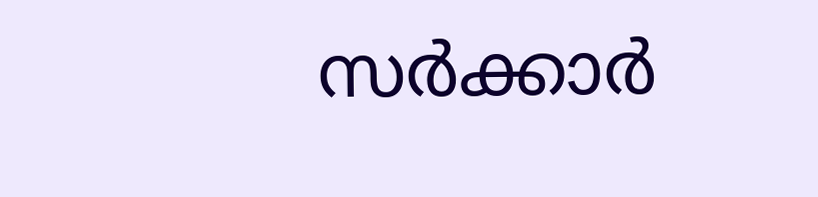സര്‍ക്കാര്‍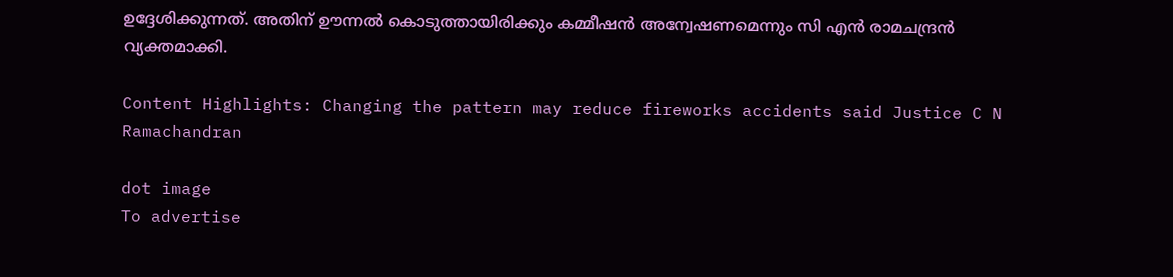ഉദ്ദേശിക്കുന്നത്. അതിന് ഊന്നല്‍ കൊടുത്തായിരിക്കും കമ്മീഷന്‍ അന്വേഷണമെന്നും സി എന്‍ രാമചന്ദ്രന്‍ വ്യക്തമാക്കി.

Content Highlights: Changing the pattern may reduce fireworks accidents said Justice C N Ramachandran

dot image
To advertise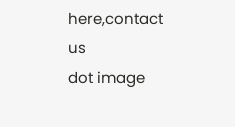here,contact us
dot image